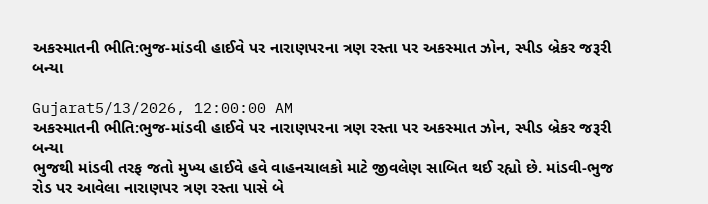અકસ્માતની ભીતિ:ભુજ-માંડવી હાઈવે પર નારાણપરના ત્રણ રસ્તા પર અકસ્માત ઝોન, સ્પીડ બ્રેકર જરૂરી બન્યા

Gujarat5/13/2026, 12:00:00 AM
અકસ્માતની ભીતિ:ભુજ-માંડવી હાઈવે પર નારાણપરના ત્રણ રસ્તા પર અકસ્માત ઝોન, સ્પીડ બ્રેકર જરૂરી બન્યા
ભુજથી માંડવી તરફ જતો મુખ્ય હાઈવે હવે વાહનચાલકો માટે જીવલેણ સાબિત થઈ રહ્યો છે. માંડવી-ભુજ રોડ પર આવેલા નારાણપર ત્રણ રસ્તા પાસે બે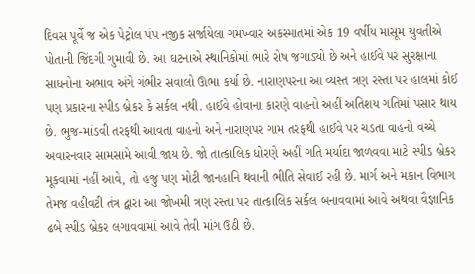દિવસ પૂર્વે જ એક પેટ્રોલ પંપ નજીક સર્જાયેલા ગમખ્વાર અકસ્માતમાં એક 19 વર્ષીય માસૂમ યુવતીએ પોતાની જિંદગી ગુમાવી છે. આ ઘટનાએ સ્થાનિકોમાં ભારે રોષ જગાડ્યો છે અને હાઈવે પર સુરક્ષાના સાધનોના અભાવ અંગે ગંભીર સવાલો ઊભા કર્યા છે. નારાણપરના આ વ્યસ્ત ત્રણ રસ્તા પર હાલમાં કોઈ પણ પ્રકારના સ્પીડ બ્રેકર કે સર્કલ નથી. હાઈવે હોવાના કારણે વાહનો અહીં અતિશય ગતિમાં પસાર થાય છે. ભુજ-માંડવી તરફથી આવતા વાહનો અને નારાણપર ગામ તરફથી હાઈવે પર ચડતા વાહનો વચ્ચે અવારનવાર સામસામે આવી જાય છે. જો તાત્કાલિક ધોરણે અહીં ગતિ મર્યાદા જાળવવા માટે સ્પીડ બ્રેકર મૂકવામાં નહીં આવે, તો હજુ પણ મોટી જાનહાનિ થવાની ભીતિ સેવાઈ રહી છે. માર્ગ અને મકાન વિભાગ તેમજ વહીવટી તંત્ર દ્વારા આ જોખમી ત્રણ રસ્તા પર તાત્કાલિક સર્કલ બનાવવામાં આવે અથવા વૈજ્ઞાનિક ઢબે સ્પીડ બ્રેકર લગાવવામાં આવે તેવી માંગ ઉઠી છે.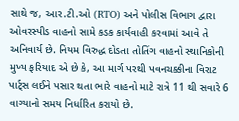સાથે જ, આર.ટી.ઓ (RTO) અને પોલીસ વિભાગ દ્વારા ઓવરસ્પીડ વાહનો સામે કડક કાર્યવાહી કરવામાં આવે તે અનિવાર્ય છે. નિયમ વિરુદ્ધ દોડતા તોતિંગ વાહનો સ્થાનિકોની મુખ્ય ફરિયાદ એ છે કે, આ માર્ગ પરથી પવનચક્કીના વિરાટ પાર્ટ્સ લઈને પસાર થતા ભારે વાહનો માટે રાત્રે 11 થી સવારે 6 વાગ્યાનો સમય નિર્ધારિત કરાયો છે.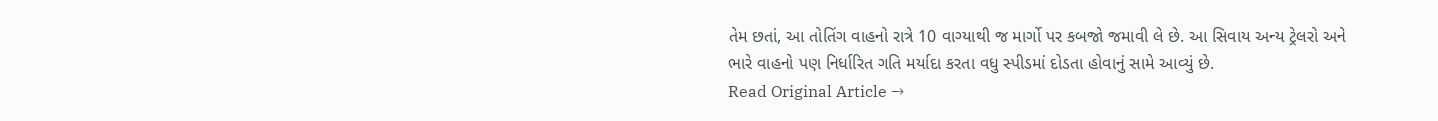તેમ છતાં, આ તોતિંગ વાહનો રાત્રે 10 વાગ્યાથી જ માર્ગો પર કબજો જમાવી લે છે. આ સિવાય અન્ય ટ્રેલરો અને ભારે વાહનો પણ નિર્ધારિત ગતિ મર્યાદા કરતા વધુ સ્પીડમાં દોડતા હોવાનું સામે આવ્યું છે.
Read Original Article →